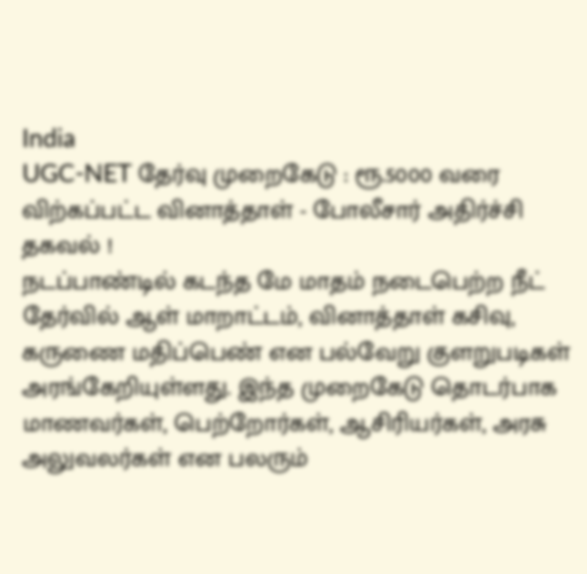India
UGC-NET தேர்வு முறைகேடு : ரூ.5000 வரை விற்கப்பட்ட வினாத்தாள் - போலீசார் அதிர்ச்சி தகவல் !
நடப்பாண்டில் கடந்த மே மாதம் நடைபெற்ற நீட் தேர்வில் ஆள் மாறாட்டம், வினாத்தாள் கசிவு, கருணை மதிப்பெண் என பல்வேறு குளறுபடிகள் அரங்கேறியுள்ளது. இந்த முறைகேடு தொடர்பாக மாணவர்கள், பெற்றோர்கள், ஆசிரியர்கள், அரசு அலுவலர்கள் என பலரும்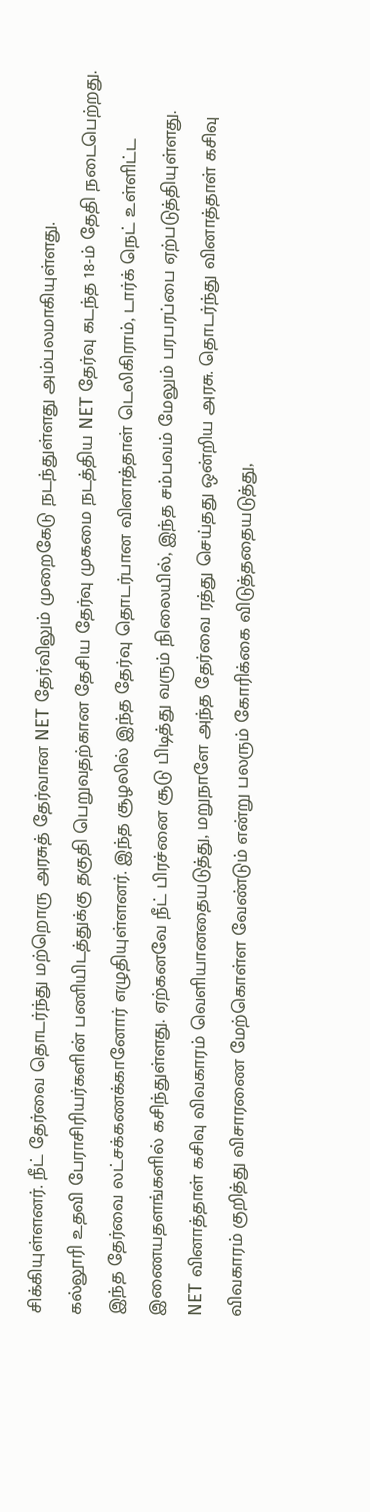சிக்கியுள்ளனர். நீட் தேர்வை தொடர்ந்து மற்றொரு அரசுத் தேர்வான NET தேர்விலும் முறைகேடு நடந்துள்ளது அம்பலமாகியுள்ளது.
கல்லூரி உதவி பேராசிரியர்களின் பணியிடத்துக்கு தகுதி பெறுவதற்கான தேசிய தேர்வு முகமை நடத்திய NET தேர்வு கடந்த 18-ம் தேதி நடைபெற்றது. இந்த தேர்வை லட்சக்கணக்கானோர் எழுதியுள்ளனர். இந்த சூழலில் இந்த தேர்வு தொடர்பான வினாத்தாள் டெலிகிராம், டார்க் நெட் உள்ளிட்ட இணையதளங்களில் கசிந்துள்ளது. ஏற்கனவே நீட் பிரச்னை சூடு பிடித்து வரும் நிலையில், இந்த சம்பவம் மேலும் பரபரப்பை ஏற்படுத்தியுள்ளது.
NET வினாத்தாள் கசிவு விவகாரம் வெளியானதையடுத்து, மறுநாளே அந்த தேர்வை ரத்து செய்தது ஒன்றிய அரசு. தொடர்ந்து வினாத்தாள் கசிவு விவகாரம் குறித்து விசாரணை மேற்கொள்ள வேண்டும் என்று பலரும் கோரிக்கை விடுத்ததையடுத்து,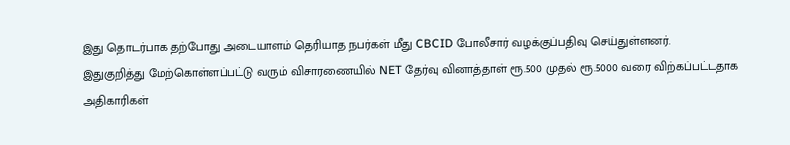இது தொடர்பாக தற்போது அடையாளம் தெரியாத நபர்கள் மீது CBCID போலீசார் வழக்குப்பதிவு செய்துள்ளனர்.
இதுகுறித்து மேற்கொள்ளப்பட்டு வரும் விசாரணையில் NET தேர்வு வினாத்தாள் ரூ.500 முதல் ரூ.5000 வரை விற்கப்பட்டதாக அதிகாரிகள்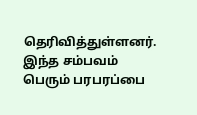தெரிவித்துள்ளனர். இந்த சம்பவம் பெரும் பரபரப்பை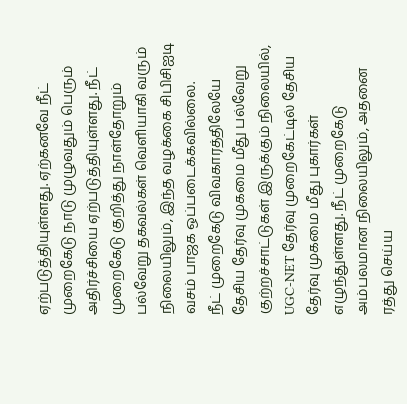ஏற்படுத்தியுள்ளது. ஏற்கனவே நீட் முறைகேடு நாடு முழுவதும் பெரும் அதிர்ச்சியை ஏற்படுத்தியுள்ளது. நீட் முறைகேடு குறித்து நாள்தோறும் பல்வேறு தகவல்கள் வெளியாகி வரும் நிலையிலும், இந்த வழக்கை சிபிசிஐடி வசம் பாஜக ஒப்படைக்கவில்லை.
நீட் முறைகேடு விவகாரத்திலேயே தேசிய தேர்வு முகமை மீது பல்வேறு குற்றச்சாட்டுகள் இருக்கும் நிலையில், UGC-NET தேர்வு முறைகேட்டில் தேசிய தேர்வு முகமை மீது புகார்கள் எழுந்துள்ளது. நீட் முறைகேடு அம்பலமான நிலையிலும், அதனை ரத்து செய்ய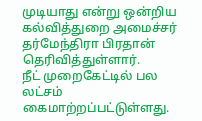முடியாது என்று ஒன்றிய கல்வித்துறை அமைச்சர் தர்மேந்திரா பிரதான் தெரிவித்துள்ளார்.
நீட் முறைகேட்டில் பல லட்சம் கைமாற்றப்பட்டுள்ளது.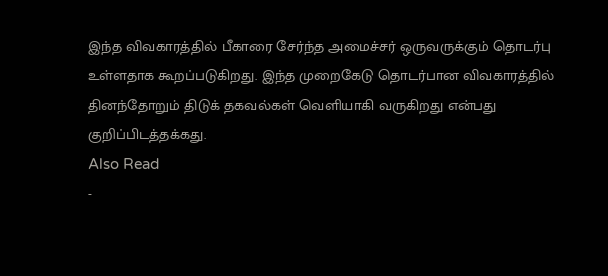இந்த விவகாரத்தில் பீகாரை சேர்ந்த அமைச்சர் ஒருவருக்கும் தொடர்பு உள்ளதாக கூறப்படுகிறது. இந்த முறைகேடு தொடர்பான விவகாரத்தில் தினந்தோறும் திடுக் தகவல்கள் வெளியாகி வருகிறது என்பது குறிப்பிடத்தக்கது.
Also Read
-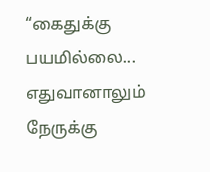“கைதுக்கு பயமில்லை... எதுவானாலும் நேருக்கு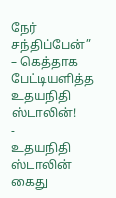நேர் சந்திப்பேன்” – கெத்தாக பேட்டியளித்த உதயநிதி ஸ்டாலின்!
-
உதயநிதி ஸ்டாலின் கைது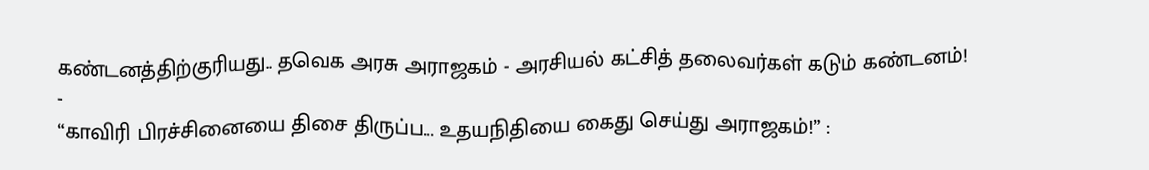கண்டனத்திற்குரியது.. தவெக அரசு அராஜகம் - அரசியல் கட்சித் தலைவர்கள் கடும் கண்டனம்!
-
“காவிரி பிரச்சினையை திசை திருப்ப... உதயநிதியை கைது செய்து அராஜகம்!” :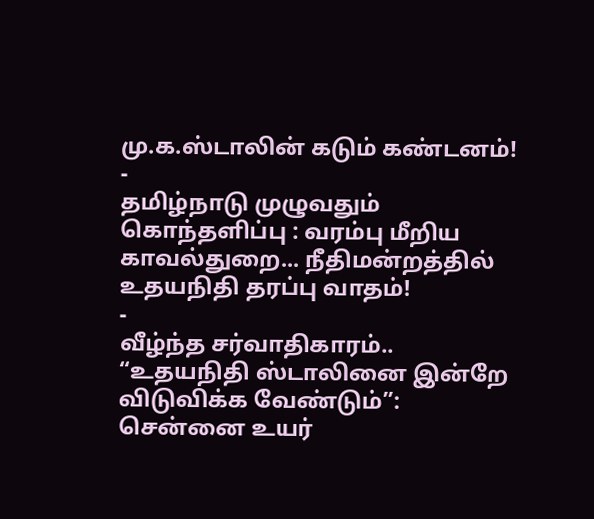மு.க.ஸ்டாலின் கடும் கண்டனம்!
-
தமிழ்நாடு முழுவதும் கொந்தளிப்பு : வரம்பு மீறிய காவல்துறை... நீதிமன்றத்தில் உதயநிதி தரப்பு வாதம்!
-
வீழ்ந்த சர்வாதிகாரம்.. “உதயநிதி ஸ்டாலினை இன்றே விடுவிக்க வேண்டும்”: சென்னை உயர்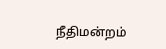நீதிமன்றம்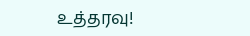உத்தரவு!